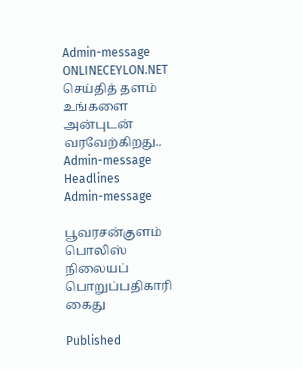Admin-message ONLINECEYLON.NET செய்தித் தளம் உங்களை அன்புடன் வரவேற்கிறது.. Admin-message
Headlines
Admin-message

பூவரசன்குளம் பொலிஸ் நிலையப் பொறுப்பதிகாரி கைது

Published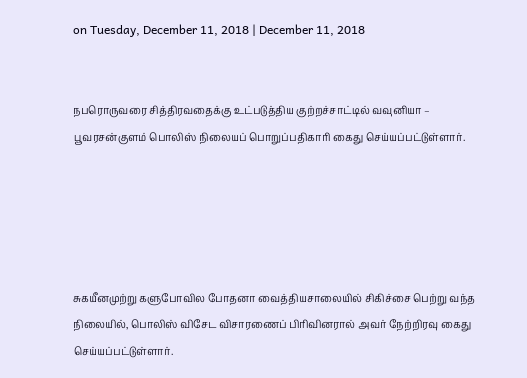on Tuesday, December 11, 2018 | December 11, 2018


நபரொருவரை சித்திரவதைக்கு உட்படுத்திய குற்றச்சாட்டில் வவுனியா – பூவரசன்குளம் பொலிஸ் நிலையப் பொறுப்பதிகாரி கைது செய்யப்பட்டுள்ளார்.





சுகயீனமுற்று களுபோவில போதனா வைத்தியசாலையில் சிகிச்சை பெற்று வந்த நிலையில், பொலிஸ் விசேட விசாரணைப் பிரிவினரால் அவர் நேற்றிரவு கைது செய்யப்பட்டுள்ளார்.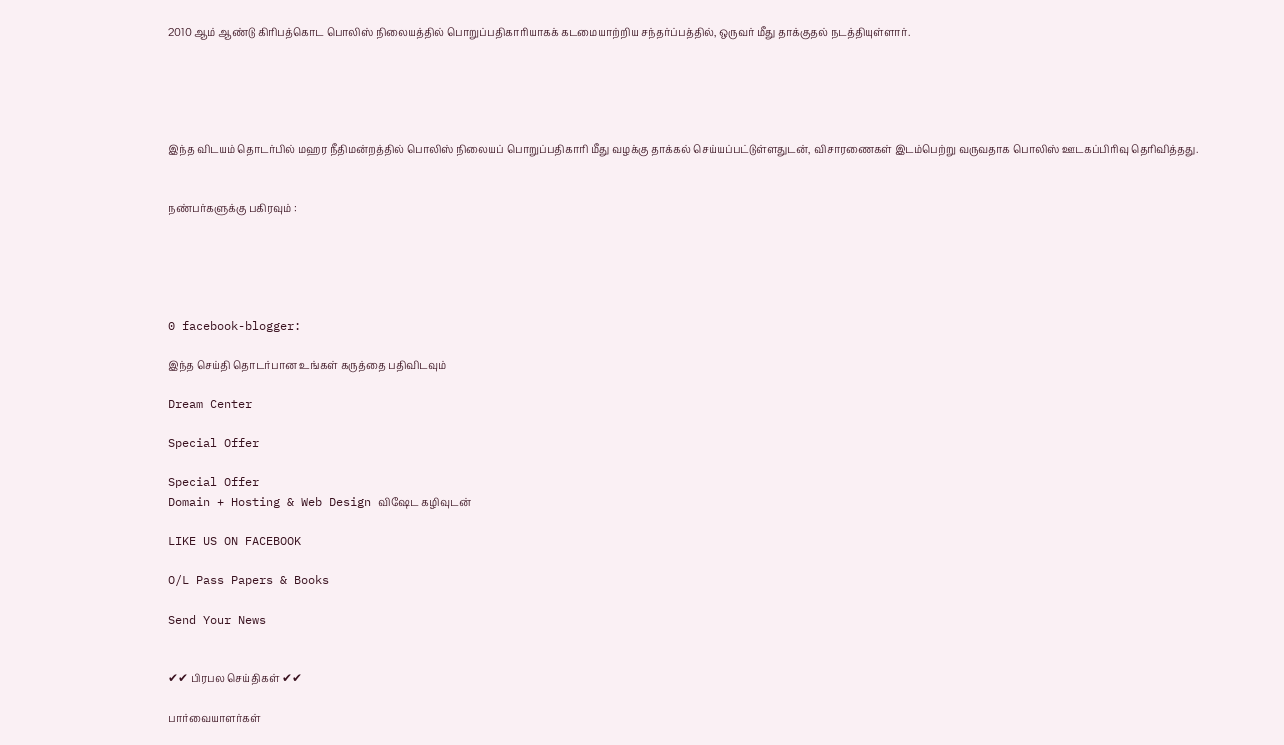2010 ஆம் ஆண்டு கிரிபத்கொட பொலிஸ் நிலையத்தில் பொறுப்பதிகாரியாகக் கடமையாற்றிய சந்தர்ப்பத்தில், ஒருவர் மீது தாக்குதல் நடத்தியுள்ளார்.





இந்த விடயம் தொடர்பில் மஹர நீதிமன்றத்தில் பொலிஸ் நிலையப் பொறுப்பதிகாரி மீது வழக்கு தாக்கல் செய்யப்பட்டுள்ளதுடன், விசாரணைகள் இடம்பெற்று வருவதாக பொலிஸ் ஊடகப்பிரிவு தெரிவித்தது.


நண்பர்களுக்கு பகிரவும் :





0 facebook-blogger:

இந்த செய்தி தொடர்பான உங்கள் கருத்தை பதிவிடவும்

Dream Center

Special Offer

Special Offer
Domain + Hosting & Web Design விஷேட கழிவுடன்

LIKE US ON FACEBOOK

O/L Pass Papers & Books

Send Your News


✔✔ பிரபல செய்திகள் ✔✔

பார்வையாளர்கள்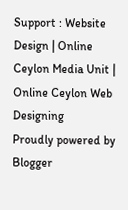Support : Website Design | Online Ceylon Media Unit | Online Ceylon Web Designing
Proudly powered by Blogger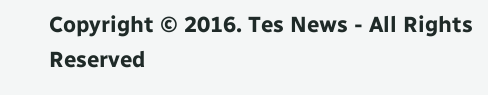Copyright © 2016. Tes News - All Rights Reserved